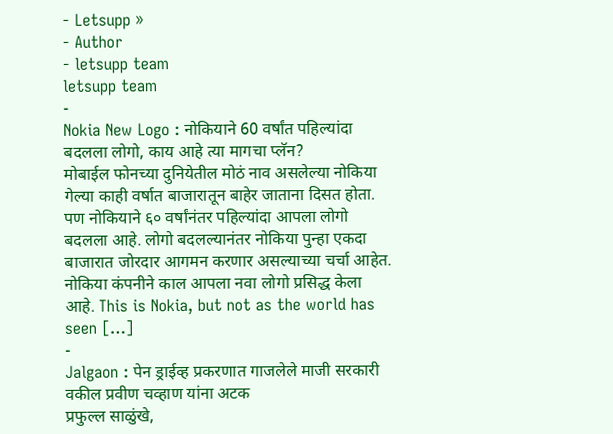- Letsupp »
- Author
- letsupp team
letsupp team
-
Nokia New Logo : नोकियाने 60 वर्षांत पहिल्यांदा बदलला लोगो, काय आहे त्या मागचा प्लॅन?
मोबाईल फोनच्या दुनियेतील मोठं नाव असलेल्या नोकिया गेल्या काही वर्षात बाजारातून बाहेर जाताना दिसत होता. पण नोकियाने ६० वर्षांनंतर पहिल्यांदा आपला लोगो बदलला आहे. लोगो बदलल्यानंतर नोकिया पुन्हा एकदा बाजारात जोरदार आगमन करणार असल्याच्या चर्चा आहेत. नोकिया कंपनीने काल आपला नवा लोगो प्रसिद्ध केला आहे. This is Nokia, but not as the world has seen […]
-
Jalgaon : पेन ड्राईव्ह प्रकरणात गाजलेले माजी सरकारी वकील प्रवीण चव्हाण यांना अटक
प्रफुल्ल साळुंखे,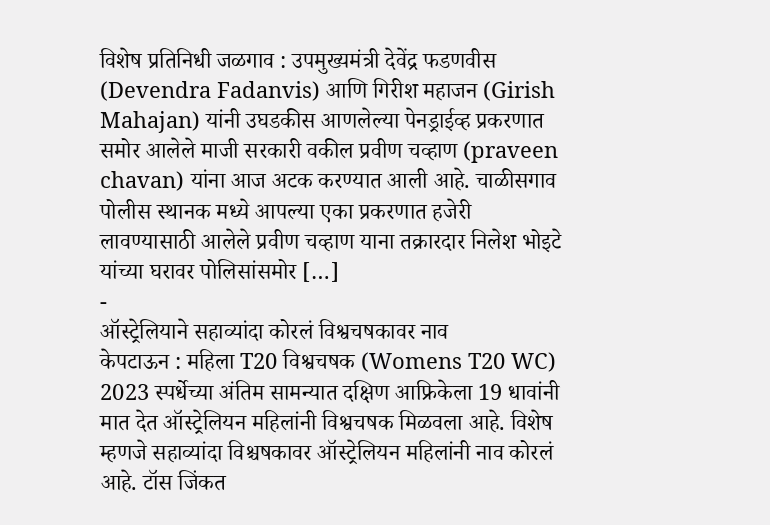विशेष प्रतिनिधी जळगाव : उपमुख्यमंत्री देवेंद्र फडणवीस (Devendra Fadanvis) आणि गिरीश महाजन (Girish Mahajan) यांनी उघडकीस आणलेल्या पेनड्राईव्ह प्रकरणात समोर आलेले माजी सरकारी वकील प्रवीण चव्हाण (praveen chavan) यांना आज अटक करण्यात आली आहे. चाळीसगाव पोलीस स्थानक मध्ये आपल्या एका प्रकरणात हजेरी लावण्यासाठी आलेले प्रवीण चव्हाण याना तक्रारदार निलेश भोइटे यांच्या घरावर पोलिसांसमोर […]
-
ऑस्ट्रेलियाने सहाव्यांदा कोरलं विश्वचषकावर नाव
केपटाऊन : महिला T20 विश्वचषक (Womens T20 WC) 2023 स्पर्धेच्या अंतिम सामन्यात दक्षिण आफ्रिकेला 19 धावांनी मात देत ऑस्ट्रेलियन महिलांनी विश्वचषक मिळवला आहे. विशेष म्हणजे सहाव्यांदा विश्चषकावर ऑस्ट्रेलियन महिलांनी नाव कोरलं आहे. टॉस जिंकत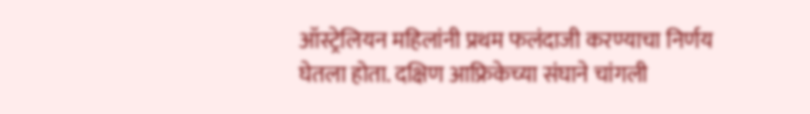ऑस्ट्रेलियन महिलांनी प्रथम फलंदाजी करण्याचा निर्णय घेतला होता. दक्षिण आफ्रिकेच्या संघाने चांगली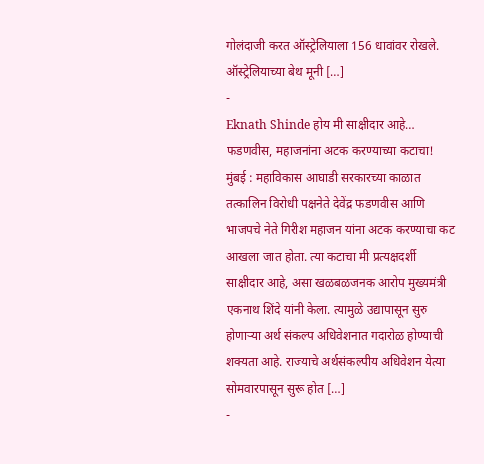गोलंदाजी करत ऑस्ट्रेलियाला 156 धावांवर रोखले. ऑस्ट्रेलियाच्या बेथ मूनी […]
-
Eknath Shinde होय मी साक्षीदार आहे… फडणवीस, महाजनांना अटक करण्याच्या कटाचा!
मुंबई : महाविकास आघाडी सरकारच्या काळात तत्कालिन विरोधी पक्षनेते देवेंद्र फडणवीस आणि भाजपचे नेते गिरीश महाजन यांना अटक करण्याचा कट आखला जात होता. त्या कटाचा मी प्रत्यक्षदर्शी साक्षीदार आहे, असा खळबळजनक आरोप मुख्यमंत्री एकनाथ शिंदे यांनी केला. त्यामुळे उद्यापासून सुरु होणाऱ्या अर्थ संकल्प अधिवेशनात गदारोळ होण्याची शक्यता आहे. राज्याचे अर्थसंकल्पीय अधिवेशन येत्या सोमवारपासून सुरू होत […]
-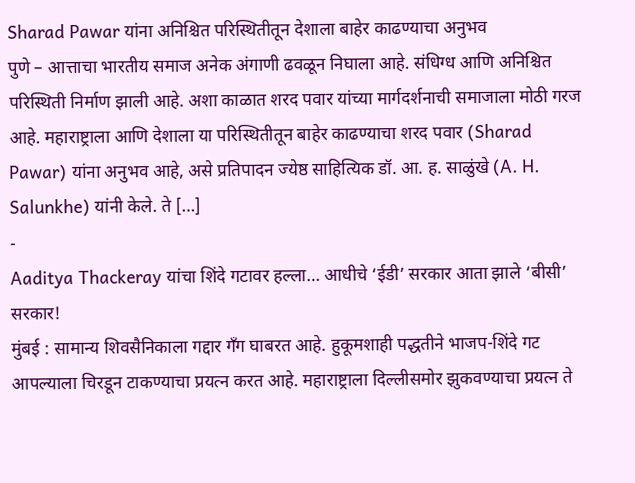Sharad Pawar यांना अनिश्चित परिस्थितीतून देशाला बाहेर काढण्याचा अनुभव
पुणे – आत्ताचा भारतीय समाज अनेक अंगाणी ढवळून निघाला आहे. संधिग्ध आणि अनिश्चित परिस्थिती निर्माण झाली आहे. अशा काळात शरद पवार यांच्या मार्गदर्शनाची समाजाला मोठी गरज आहे. महाराष्ट्राला आणि देशाला या परिस्थितीतून बाहेर काढण्याचा शरद पवार (Sharad Pawar) यांना अनुभव आहे, असे प्रतिपादन ज्येष्ठ साहित्यिक डॉ. आ. ह. साळुंखे (A. H. Salunkhe) यांनी केले. ते […]
-
Aaditya Thackeray यांचा शिंदे गटावर हल्ला… आधीचे ‘ईडी’ सरकार आता झाले ‘बीसी’ सरकार!
मुंबई : सामान्य शिवसैनिकाला गद्दार गँग घाबरत आहे. हुकूमशाही पद्धतीने भाजप-शिंदे गट आपल्याला चिरडून टाकण्याचा प्रयत्न करत आहे. महाराष्ट्राला दिल्लीसमोर झुकवण्याचा प्रयत्न ते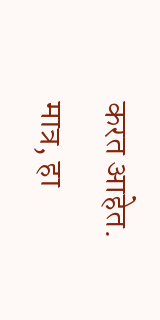करत आहेत. मात्र, हा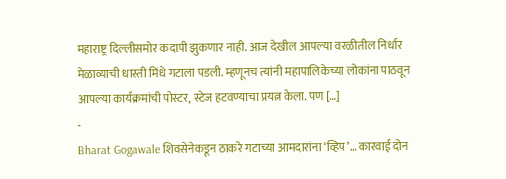महाराष्ट्र दिल्लीसमोर कदापी झुकणार नाही. आज देखील आपल्या वरळीतील निर्धार मेळाव्याची धास्ती मिंधे गटाला पडली. म्हणूनच त्यांनी महापालिकेच्या लोकांना पाठवून आपल्या कार्यक्रमांची पोस्टर, स्टेज हटवण्याचा प्रयत्न केला. पण […]
-
Bharat Gogawale शिवसेनेकडून ठाकरे गटाच्या आमदारांना ‘व्हिप’… कारवाई दोन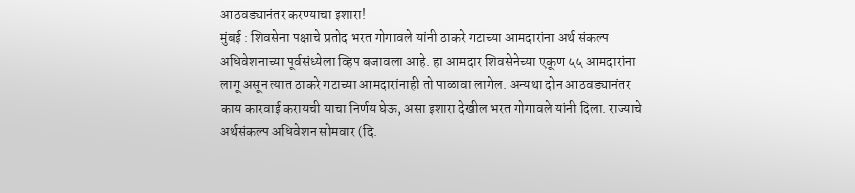आठवड्यानंतर करण्याचा इशारा!
मुंबई : शिवसेना पक्षाचे प्रतोद भरत गोगावले यांनी ठाकरे गटाच्या आमदारांना अर्थ संकल्प अधिवेशनाच्या पूर्वसंध्येला व्हिप बजावला आहे. हा आमदार शिवसेनेच्या एकूण ५५ आमदारांना लागू असून त्यात ठाकरे गटाच्या आमदारांनाही तो पाळावा लागेल. अन्यथा दोन आठवड्यानंतर काय कारवाई करायची याचा निर्णय घेऊ, असा इशारा देखील भरत गोगावले यांनी दिला. राज्याचे अर्थसंकल्प अधिवेशन सोमवार (दि.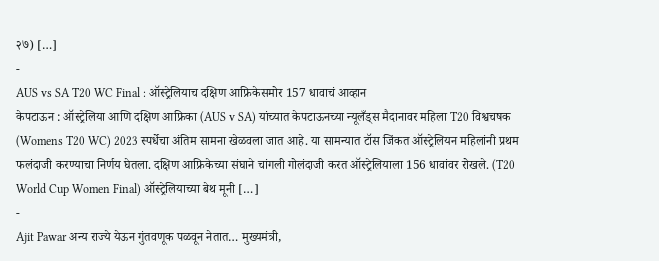२७) […]
-
AUS vs SA T20 WC Final : ऑस्ट्रेलियाच दक्षिण आफ्रिकेसमोर 157 धावाचं आव्हान
केपटाऊन : ऑस्ट्रेलिया आणि दक्षिण आफ्रिका (AUS v SA) यांच्यात केपटाऊनच्या न्यूलँड्स मैदानावर महिला T20 विश्वचषक (Womens T20 WC) 2023 स्पर्धेचा अंतिम सामना खेळवला जात आहे. या सामन्यात टॉस जिंकत ऑस्ट्रेलियन महिलांनी प्रथम फलंदाजी करण्याचा निर्णय घेतला. दक्षिण आफ्रिकेच्या संघाने चांगली गोलंदाजी करत ऑस्ट्रेलियाला 156 धावांवर रोखले. (T20 World Cup Women Final) ऑस्ट्रेलियाच्या बेथ मूनी […]
-
Ajit Pawar अन्य राज्ये येऊन गुंतवणूक पळवून नेतात… मुख्यमंत्री,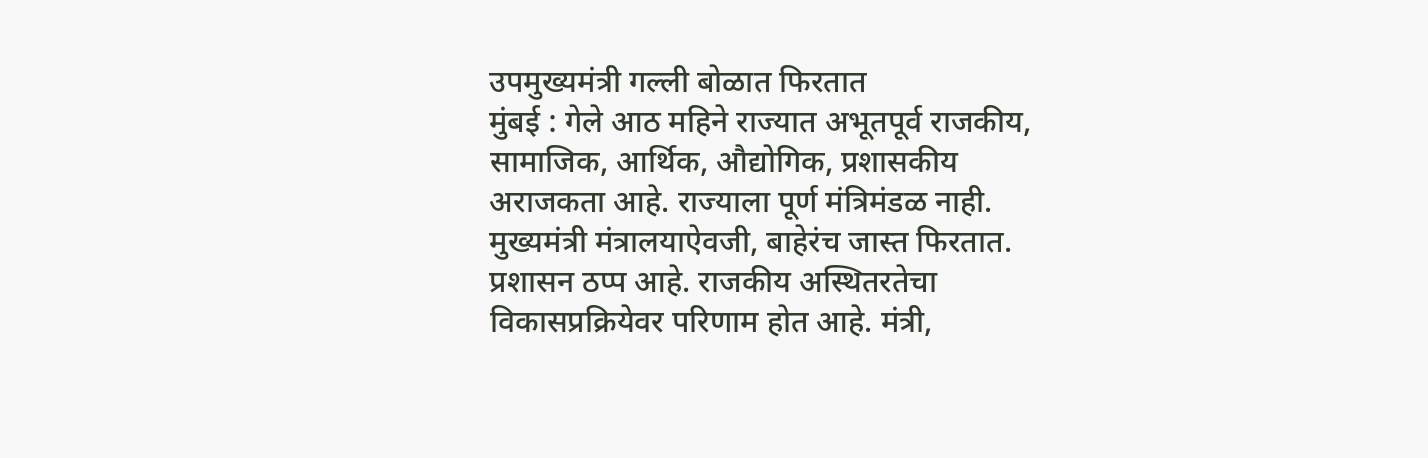उपमुख्यमंत्री गल्ली बोळात फिरतात
मुंबई : गेले आठ महिने राज्यात अभूतपूर्व राजकीय, सामाजिक, आर्थिक, औद्योगिक, प्रशासकीय अराजकता आहे. राज्याला पूर्ण मंत्रिमंडळ नाही. मुख्यमंत्री मंत्रालयाऐवजी, बाहेरंच जास्त फिरतात. प्रशासन ठप्प आहे. राजकीय अस्थितरतेचा विकासप्रक्रियेवर परिणाम होत आहे. मंत्री,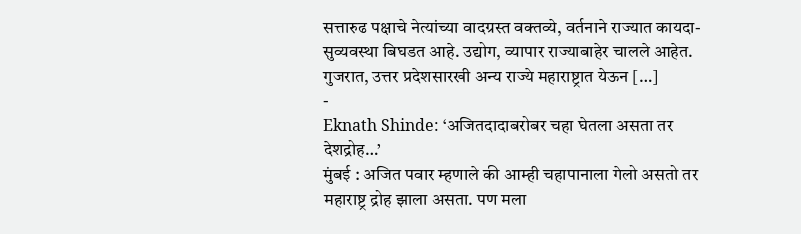सत्तारुढ पक्षाचे नेत्यांच्या वादग्रस्त वक्तव्ये, वर्तनाने राज्यात कायदा-सुव्यवस्था बिघडत आहे. उद्योग, व्यापार राज्याबाहेर चालले आहेत. गुजरात, उत्तर प्रदेशसारखी अन्य राज्ये महाराष्ट्रात येऊन […]
-
Eknath Shinde: ‘अजितदादाबरोबर चहा घेतला असता तर देशद्रोह…’
मुंबई : अजित पवार म्हणाले की आम्ही चहापानाला गेलो असतो तर महाराष्ट्र द्रोह झाला असता. पण मला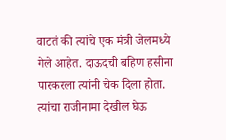वाटतं की त्यांचे एक मंत्री जेलमध्ये गेले आहेत. दाऊदची बहिण हसीना पारकरला त्यांनी चेक दिला होता. त्यांचा राजीनामा देखील घेऊ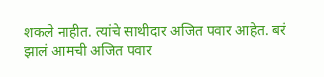शकले नाहीत. त्यांचे साथीदार अजित पवार आहेत. बरं झालं आमची अजित पवार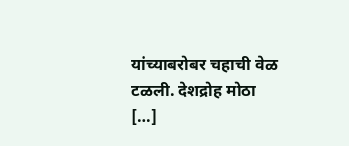यांच्याबरोबर चहाची वेळ टळली. देशद्रोह मोठा […]